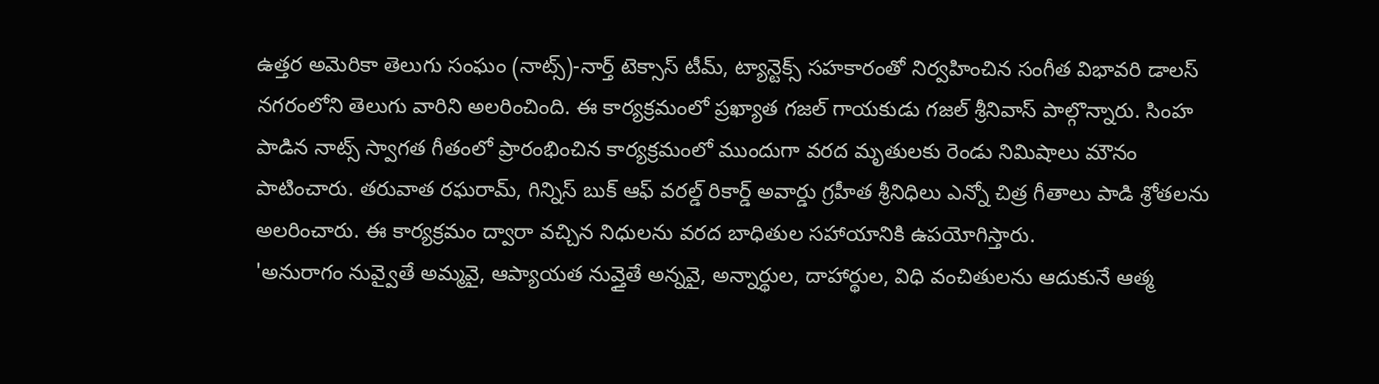ఉత్తర అమెరికా తెలుగు సంఘం (నాట్స్)-నార్త్ టెక్సాస్ టీమ్, ట్యాన్టెక్స్ సహకారంతో నిర్వహించిన సంగీత విభావరి డాలస్ నగరంలోని తెలుగు వారిని అలరించింది. ఈ కార్యక్రమంలో ప్రఖ్యాత గజల్ గాయకుడు గజల్ శ్రీనివాస్ పాల్గొన్నారు. సింహ పాడిన నాట్స్ స్వాగత గీతంలో ప్రారంభించిన కార్యక్రమంలో ముందుగా వరద మృతులకు రెండు నిమిషాలు మౌనం పాటించారు. తరువాత రఘరామ్, గిన్నిస్ బుక్ ఆఫ్ వరల్డ్ రికార్డ్ అవార్డు గ్రహీత శ్రీనిధిలు ఎన్నో చిత్ర గీతాలు పాడి శ్రోతలను అలరించారు. ఈ కార్యక్రమం ద్వారా వచ్చిన నిధులను వరద బాధితుల సహాయానికి ఉపయోగిస్తారు.
'అనురాగం నువ్వైతే అమ్మవై, ఆప్యాయత నువ్తైతే అన్నవై, అన్నార్థుల, దాహార్థుల, విధి వంచితులను ఆదుకునే ఆత్మ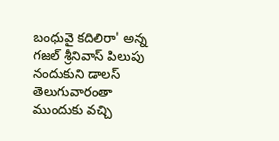బంధువై కదిలిరా' అన్న గజల్ శ్రీనివాస్ పిలుపు నందుకుని డాలస్ తెలుగువారంతా ముందుకు వచ్చి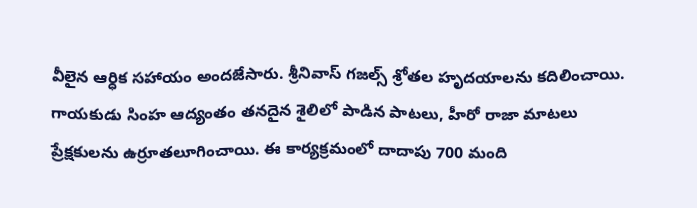వీలైన ఆర్ధిక సహాయం అందజేసారు. శ్రీనివాస్ గజల్స్ శ్రోతల హృదయాలను కదిలించాయి. గాయకుడు సింహ ఆద్యంతం తనదైన శైలిలో పాడిన పాటలు, హీరో రాజా మాటలు ప్రేక్షకులను ఉర్రూతలూగించాయి. ఈ కార్యక్రమంలో దాదాపు 700 మంది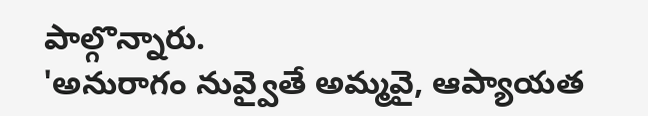పాల్గొన్నారు.
'అనురాగం నువ్వైతే అమ్మవై, ఆప్యాయత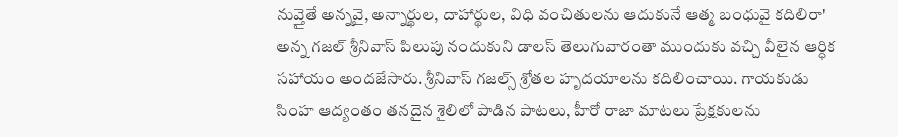నువ్తైతే అన్నవై, అన్నార్థుల, దాహార్థుల, విధి వంచితులను ఆదుకునే ఆత్మ బంధువై కదిలిరా' అన్న గజల్ శ్రీనివాస్ పిలుపు నందుకుని డాలస్ తెలుగువారంతా ముందుకు వచ్చి వీలైన ఆర్ధిక సహాయం అందజేసారు. శ్రీనివాస్ గజల్స్ శ్రోతల హృదయాలను కదిలించాయి. గాయకుడు సింహ ఆద్యంతం తనదైన శైలిలో పాడిన పాటలు, హీరో రాజా మాటలు ప్రేక్షకులను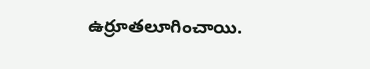ఉర్రూతలూగించాయి.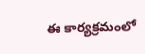ఈ కార్యక్రమంలో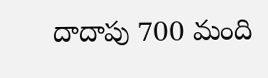దాదాపు 700 మంది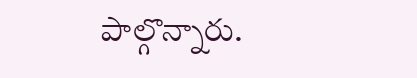పాల్గొన్నారు.